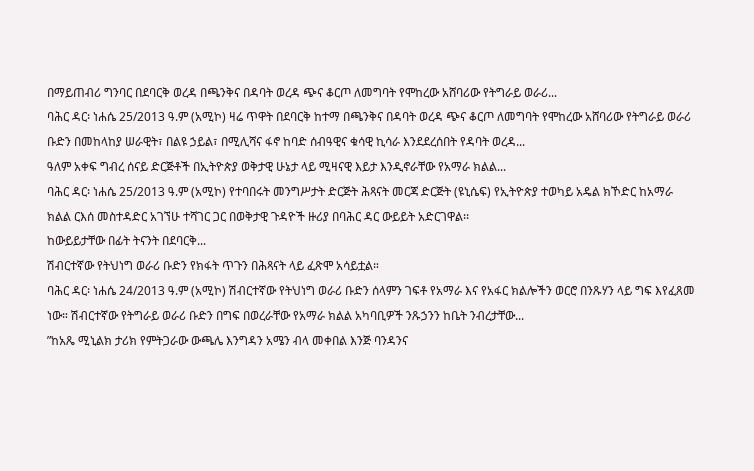በማይጠብሪ ግንባር በደባርቅ ወረዳ በጫንቅና በዳባት ወረዳ ጭና ቆርጦ ለመግባት የሞከረው አሸባሪው የትግራይ ወራሪ...
ባሕር ዳር፡ ነሐሴ 25/2013 ዓ.ም (አሚኮ) ዛሬ ጥዋት በደባርቅ ከተማ በጫንቅና በዳባት ወረዳ ጭና ቆርጦ ለመግባት የሞከረው አሸባሪው የትግራይ ወራሪ ቡድን በመከላከያ ሠራዊት፣ በልዩ ኃይል፣ በሚሊሻና ፋኖ ከባድ ሰብዓዊና ቁሳዊ ኪሳራ እንደደረሰበት የዳባት ወረዳ...
ዓለም አቀፍ ግብረ ሰናይ ድርጅቶች በኢትዮጵያ ወቅታዊ ሁኔታ ላይ ሚዛናዊ እይታ እንዲኖራቸው የአማራ ክልል...
ባሕር ዳር፡ ነሐሴ 25/2013 ዓ.ም (አሚኮ) የተባበሩት መንግሥታት ድርጅት ሕጻናት መርጃ ድርጅት (ዩኒሴፍ) የኢትዮጵያ ተወካይ አዴል ክኾድር ከአማራ ክልል ርእሰ መስተዳድር አገኘሁ ተሻገር ጋር በወቅታዊ ጉዳዮች ዙሪያ በባሕር ዳር ውይይት አድርገዋል፡፡
ከውይይታቸው በፊት ትናንት በደባርቅ...
ሽብርተኛው የትህነግ ወራሪ ቡድን የክፋት ጥጉን በሕጻናት ላይ ፈጽሞ አሳይቷል።
ባሕር ዳር፡ ነሐሴ 24/2013 ዓ.ም (አሚኮ) ሽብርተኛው የትህነግ ወራሪ ቡድን ሰላምን ገፍቶ የአማራ እና የአፋር ክልሎችን ወርሮ በንጹሃን ላይ ግፍ እየፈጸመ ነው። ሽብርተኛው የትግራይ ወራሪ ቡድን በግፍ በወረራቸው የአማራ ክልል አካባቢዎች ንጹኃንን ከቤት ንብረታቸው...
”ከአጼ ሚኒልክ ታሪክ የምትጋራው ውጫሌ እንግዳን አሜን ብላ መቀበል እንጅ ባንዳንና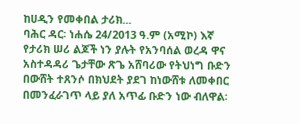ከሀዲን የመቀበል ታሪክ...
ባሕር ዳር፡ ነሐሴ 24/2013 ዓ.ም (አሚኮ) እኛ የታሪክ ሠሪ ልጆች ነን ያሉት የአንባሰል ወረዳ ዋና አስተዳዳሪ ጌታቸው ጽጌ አሸባሪው የትህነግ ቡድን በውሸት ተጸንሶ በክህደት ያደገ ከነውሸቱ ለመቀበር በመንፈራገጥ ላይ ያለ አጥፊ ቡድን ነው ብለዋል፡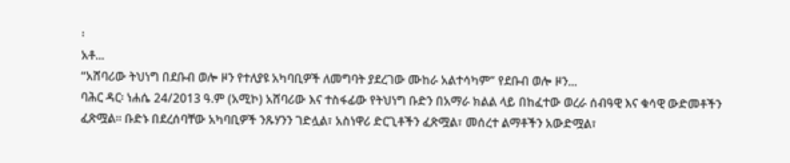፡
አቶ...
“አሸባሪው ትህነግ በደቡብ ወሎ ዞን የተለያዩ አካባቢዎች ለመግባት ያደረገው ሙከራ አልተሳካም” የደቡብ ወሎ ዞን...
ባሕር ዳር፡ ነሐሴ 24/2013 ዓ.ም (አሚኮ) አሸባሪው እና ተስፋፊው የትህነግ ቡድን በአማራ ክልል ላይ በከፈተው ወረራ ሰብዓዊ እና ቁሳዊ ውድመቶችን ፈጽሟል፡፡ ቡድኑ በደረሰባቸው አካባቢዎች ንጹሃንን ገድሏል፣ አስነዋሪ ድርጊቶችን ፈጽሟል፣ መሰረተ ልማቶችን አውድሟል፣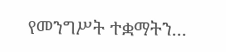የመንግሥት ተቋማትን...